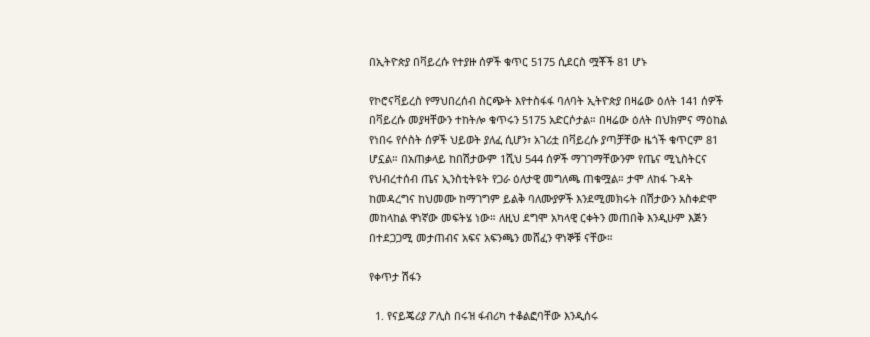በኢትዮጵያ በቫይረሱ የተያዙ ሰዎች ቁጥር 5175 ሲደርስ ሟቾች 81 ሆኑ

የኮሮናቫይረስ የማህበረሰብ ስርጭት እየተስፋፋ ባለባት ኢትዮጵያ በዛሬው ዕለት 141 ሰዎች በቫይረሱ መያዛቸውን ተከትሎ ቁጥሩን 5175 አድርሶታል። በዛሬው ዕለት በህክምና ማዕከል የነበሩ የሶስት ሰዎች ህይወት ያለፈ ሲሆን፣ አገሪቷ በቫይረሱ ያጣቻቸው ዜጎች ቁጥርም 81 ሆኗል። በአጠቃላይ ከበሽታውም 1ሺህ 544 ሰዎች ማገገማቸውንም የጤና ሚኒስትርና የህብረተሰብ ጤና ኢንስቲትዩት የጋራ ዕለታዊ መግለጫ ጠቁሟል። ታሞ ለከፋ ጉዳት ከመዳረግና ከህመሙ ከማገግም ይልቅ ባለሙያዎች እንደሚመክሩት በሽታውን አስቀድሞ መከላከል ዋነኛው መፍትሄ ነው። ለዚህ ደግሞ አካላዊ ርቀትን መጠበቅ እንዲሁም እጅን በተደጋጋሚ መታጠብና አፍና አፍንጫን መሸፈን ዋነኞቹ ናቸው።

የቀጥታ ሽፋን

  1. የናይጄሪያ ፖሊስ በሩዝ ፋብሪካ ተቆልፎባቸው እንዲሰሩ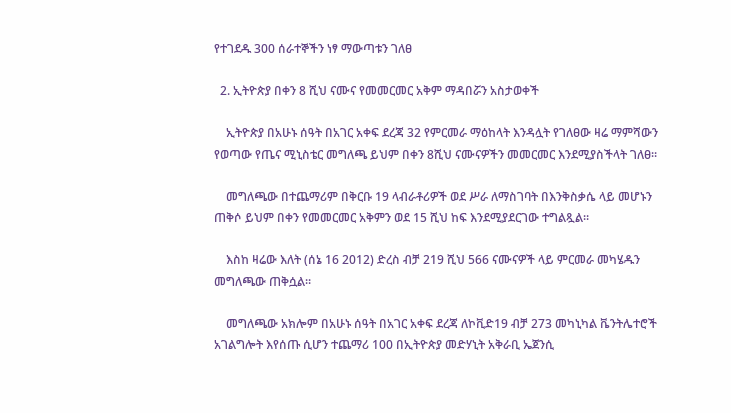የተገደዱ 300 ሰራተኞችን ነፃ ማውጣቱን ገለፀ

  2. ኢትዮጵያ በቀን 8 ሺህ ናሙና የመመርመር አቅም ማዳበሯን አስታወቀች

    ኢትዮጵያ በአሁኑ ሰዓት በአገር አቀፍ ደረጃ 32 የምርመራ ማዕከላት እንዳሏት የገለፀው ዛሬ ማምሻውን የወጣው የጤና ሚኒስቴር መግለጫ ይህም በቀን 8ሺህ ናሙናዎችን መመርመር እንደሚያስችላት ገለፀ።

    መግለጫው በተጨማሪም በቅርቡ 19 ላብራቶሪዎች ወደ ሥራ ለማስገባት በእንቅስቃሴ ላይ መሆኑን ጠቅሶ ይህም በቀን የመመርመር አቅምን ወደ 15 ሺህ ከፍ እንደሚያደርገው ተግልጿል።

    እስከ ዛሬው እለት (ሰኔ 16 2012) ድረስ ብቻ 219 ሺህ 566 ናሙናዎች ላይ ምርመራ መካሄዱን መግለጫው ጠቅሷል።

    መግለጫው አክሎም በአሁኑ ሰዓት በአገር አቀፍ ደረጃ ለኮቪድ19 ብቻ 273 መካኒካል ቬንትሌተሮች አገልግሎት እየሰጡ ሲሆን ተጨማሪ 100 በኢትዮጵያ መድሃኒት አቅራቢ ኤጀንሲ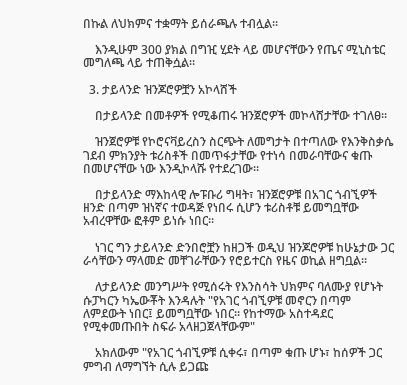በኩል ለህክምና ተቋማት ይሰራጫሉ ተብሏል።

    እንዲሁም 300 ያክል በግዢ ሂደት ላይ መሆናቸውን የጤና ሚኒስቴር መግለጫ ላይ ተጠቅሷል።

  3. ታይላንድ ዝንጆሮዎቿን አኮላሸች

    በታይላንድ በመቶዎች የሚቆጠሩ ዝንጀሮዎች መኮላሸታቸው ተገለፀ።

    ዝንጀሮዎቹ የኮሮናቫይረስን ስርጭት ለመግታት በተጣለው የእንቅስቃሴ ገደብ ምክንያት ቱሪስቶች በመጥፋታቸው የተነሳ በመራባቸውና ቁጡ በመሆናቸው ነው እንዲኮላሹ የተደረገው።

    በታይላንድ ማእከላዊ ሎፑቡሪ ግዛት፣ ዝንጀሮዎቹ በአገር ጎብኚዎች ዘንድ በጣም ዝነኛና ተወዳጅ የነበሩ ሲሆን ቱሪስቶቹ ይመግቧቸው አብረዋቸው ፎቶም ይነሱ ነበር።

    ነገር ግን ታይላንድ ድንበሮቿን ከዘጋች ወዲህ ዝንጆሮዎቹ ከሁኔታው ጋር ራሳቸውን ማላመድ መቸገራቸውን የሮይተርስ የዜና ወኪል ዘግቧል።

    ለታይላንድ መንግሥት የሚሰሩት የእንስሳት ህክምና ባለሙያ የሆኑት ሱፓካርን ካኤውቾት እንዳሉት "የአገር ጎብኚዎቹ መኖርን በጣም ለምደውት ነበር፤ ይመግቧቸው ነበር። የከተማው አስተዳደር የሚቀመጡበት ስፍራ አላዘጋጀላቸውም"

    አክለውም "የአገር ጎብኚዎቹ ሲቀሩ፣ በጣም ቁጡ ሆኑ፣ ከሰዎች ጋር ምግብ ለማግኘት ሲሉ ይጋጩ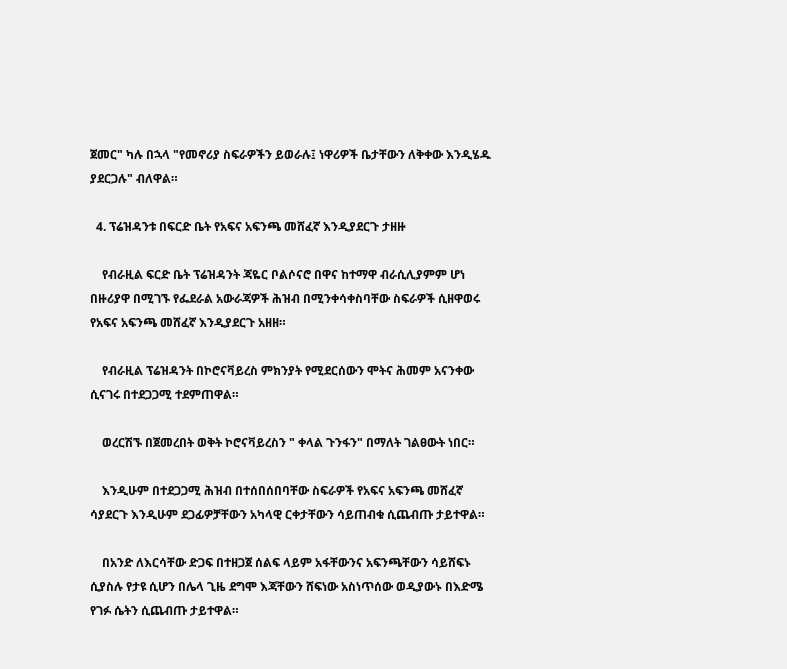ጀመር" ካሉ በኋላ "የመኖሪያ ስፍራዎችን ይወራሉ፤ ነዋሪዎች ቤታቸውን ለቅቀው እንዲሄዱ ያደርጋሉ" ብለዋል።

  4. ፕሬዝዳንቱ በፍርድ ቤት የአፍና አፍንጫ መሸፈኛ እንዲያደርጉ ታዘዙ

    የብራዚል ፍርድ ቤት ፕሬዝዳንት ጃዬር ቦልሶናሮ በዋና ከተማዋ ብራሲሊያምም ሆነ በዙሪያዋ በሚገኙ የፌደራል አውራጃዎች ሕዝብ በሚንቀሳቀስባቸው ስፍራዎች ሲዘዋወሩ የአፍና አፍንጫ መሸፈኛ እንዲያደርጉ አዘዘ።

    የብራዚል ፕሬዝዳንት በኮሮናቫይረስ ምክንያት የሚደርሰውን ሞትና ሕመም አናንቀው ሲናገሩ በተደጋጋሚ ተደምጠዋል።

    ወረርሽኙ በጀመረበት ወቅት ኮሮናቫይረስን " ቀላል ጉንፋን" በማለት ገልፀውት ነበር።

    እንዲሁም በተደጋጋሚ ሕዝብ በተሰበሰበባቸው ስፍራዎች የአፍና አፍንጫ መሸፈኛ ሳያደርጉ እንዲሁም ደጋፊዎቻቸውን አካላዊ ርቀታቸውን ሳይጠብቁ ሲጨብጡ ታይተዋል።

    በአንድ ለእርሳቸው ድጋፍ በተዘጋጀ ሰልፍ ላይም አፋቸውንና አፍንጫቸውን ሳይሸፍኑ ሲያስሉ የታዩ ሲሆን በሌላ ጊዜ ደግሞ እጃቸውን ሸፍነው አስነጥሰው ወዲያውኑ በእድሜ የገፉ ሴትን ሲጨብጡ ታይተዋል።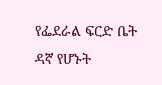የፌደራል ፍርድ ቤት ዳኛ የሆኑት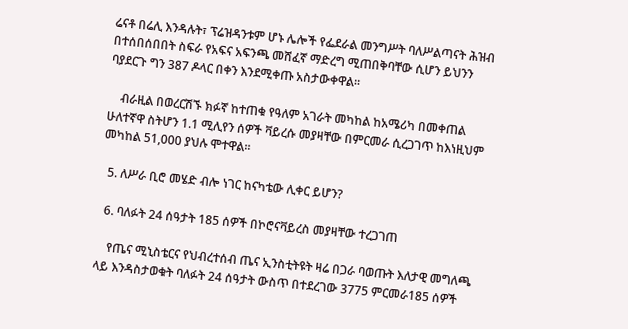ሬናቶ በሬሊ እንዳሉት፣ ፕሬዝዳንቱም ሆኑ ሌሎች የፌደራል መንግሥት ባለሥልጣናት ሕዝብ በተሰበሰበበት ስፍራ የአፍና አፍንጫ መሸፈኛ ማድረግ ሚጠበቅባቸው ሲሆን ይህንን ባያደርጉ ግን 387 ዶላር በቀን እንደሚቀጡ አስታውቀዋል።

    ብራዚል በወረርሽኙ ክፉኛ ከተጠቁ የዓለም አገራት መካከል ከአሜሪካ በመቀጠል ሁለተኛዋ ስትሆን 1.1 ሚሊየን ሰዎች ቫይረሱ መያዛቸው በምርመራ ሲረጋገጥ ከእነዚህም መካከል 51,000 ያህሉ ሞተዋል።

  5. ለሥራ ቢሮ መሄድ ብሎ ነገር ከናካቴው ሊቀር ይሆን?

  6. ባለፉት 24 ሰዓታት 185 ሰዎች በኮሮናቫይረስ መያዛቸው ተረጋገጠ

    የጤና ሚኒስቴርና የህብረተሰብ ጤና ኢንስቲትዩት ዛሬ በጋራ ባወጡት እለታዊ መግለጫ ላይ እንዳስታወቁት ባለፉት 24 ሰዓታት ውስጥ በተደረገው 3775 ምርመራ185 ሰዎች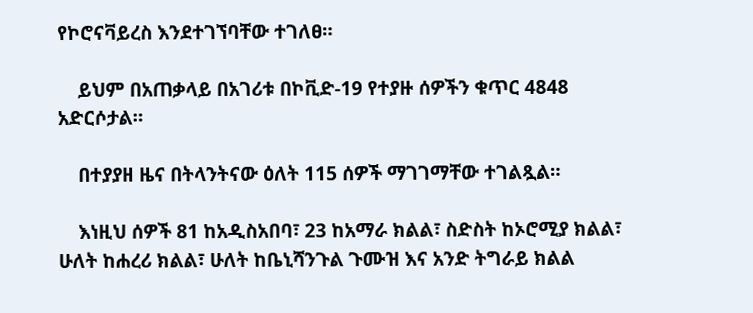የኮሮናቫይረስ እንደተገኘባቸው ተገለፀ።

    ይህም በአጠቃላይ በአገሪቱ በኮቪድ-19 የተያዙ ሰዎችን ቁጥር 4848 አድርሶታል።

    በተያያዘ ዜና በትላንትናው ዕለት 115 ሰዎች ማገገማቸው ተገልጿል።

    እነዚህ ሰዎች 81 ከአዲስአበባ፣ 23 ከአማራ ክልል፣ ስድስት ከኦሮሚያ ክልል፣ ሁለት ከሐረሪ ክልል፣ ሁለት ከቤኒሻንጉል ጉሙዝ እና አንድ ትግራይ ክልል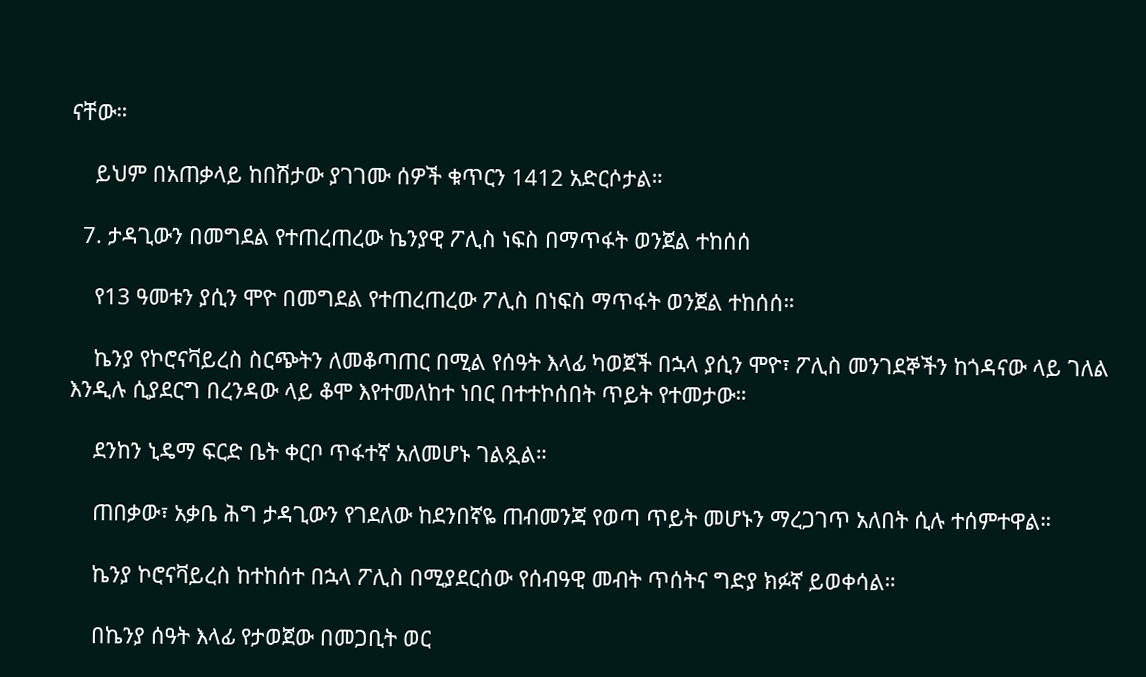ናቸው።

    ይህም በአጠቃላይ ከበሽታው ያገገሙ ሰዎች ቁጥርን 1412 አድርሶታል።

  7. ታዳጊውን በመግደል የተጠረጠረው ኬንያዊ ፖሊስ ነፍስ በማጥፋት ወንጀል ተከሰሰ

    የ13 ዓመቱን ያሲን ሞዮ በመግደል የተጠረጠረው ፖሊስ በነፍስ ማጥፋት ወንጀል ተከሰሰ።

    ኬንያ የኮሮናቫይረስ ስርጭትን ለመቆጣጠር በሚል የሰዓት እላፊ ካወጀች በኋላ ያሲን ሞዮ፣ ፖሊስ መንገደኞችን ከጎዳናው ላይ ገለል እንዲሉ ሲያደርግ በረንዳው ላይ ቆሞ እየተመለከተ ነበር በተተኮሰበት ጥይት የተመታው።

    ደንከን ኒዴማ ፍርድ ቤት ቀርቦ ጥፋተኛ አለመሆኑ ገልጿል።

    ጠበቃው፣ አቃቤ ሕግ ታዳጊውን የገደለው ከደንበኛዬ ጠብመንጃ የወጣ ጥይት መሆኑን ማረጋገጥ አለበት ሲሉ ተሰምተዋል።

    ኬንያ ኮሮናቫይረስ ከተከሰተ በኋላ ፖሊስ በሚያደርሰው የሰብዓዊ መብት ጥሰትና ግድያ ክፉኛ ይወቀሳል።

    በኬንያ ሰዓት እላፊ የታወጀው በመጋቢት ወር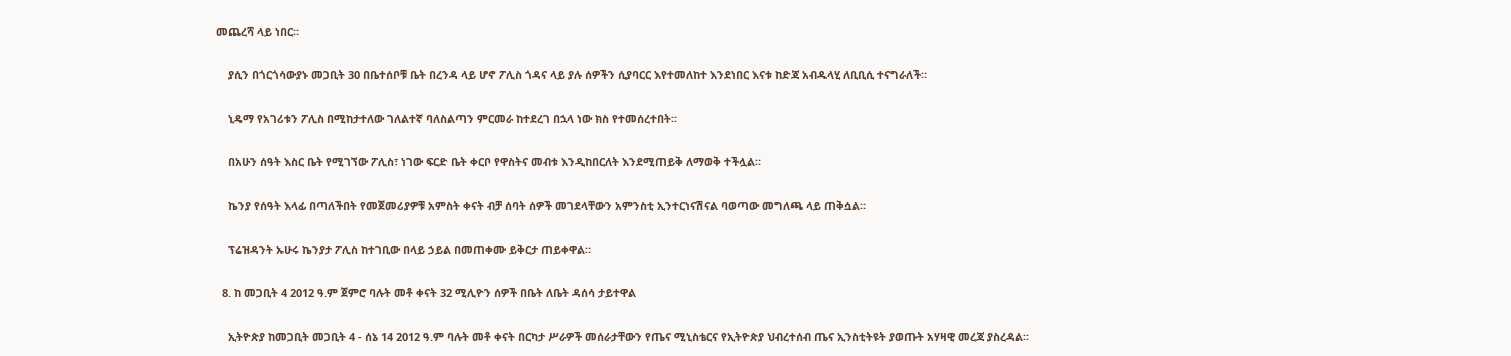መጨረሻ ላይ ነበር።

    ያሲን በጎርጎሳውያኑ መጋቢት 30 በቤተሰቦቹ ቤት በረንዳ ላይ ሆኖ ፖሊስ ጎዳና ላይ ያሉ ሰዎችን ሲያባርር እየተመለከተ እንደነበር እናቱ ከድጃ አብዱላሂ ለቢቢሲ ተናግራለች።

    ኒዴማ የአገሪቱን ፖሊስ በሚከታተለው ገለልተኛ ባለስልጣን ምርመራ ከተደረገ በኋላ ነው ክስ የተመሰረተበት።

    በአሁን ሰዓት እስር ቤት የሚገኘው ፖሊስ፣ ነገው ፍርድ ቤት ቀርቦ የዋስትና መብቱ እንዲከበርለት እንደሚጠይቅ ለማወቅ ተችሏል።

    ኬንያ የሰዓት እላፊ በጣለችበት የመጀመሪያዎቹ አምስት ቀናት ብቻ ሰባት ሰዎች መገደላቸውን አምንስቲ ኢንተርነናሽናል ባወጣው መግለጫ ላይ ጠቅሷል።

    ፕሬዝዳንት ኡሁሩ ኬንያታ ፖሊስ ከተገቢው በላይ ኃይል በመጠቀሙ ይቅርታ ጠይቀዋል።

  8. ከ መጋቢት 4 2012 ዓ.ም ጀምሮ ባሉት መቶ ቀናት 32 ሚሊዮን ሰዎች በቤት ለቤት ዳሰሳ ታይተዋል

    ኢትዮጵያ ከመጋቢት መጋቢት 4 - ሰኔ 14 2012 ዓ.ም ባሉት መቶ ቀናት በርካታ ሥራዎች መሰራታቸውን የጤና ሚኒስቴርና የኢትዮጵያ ህብረተሰብ ጤና ኢንስቲትዩት ያወጡት አሃዛዊ መረጃ ያስረዳል።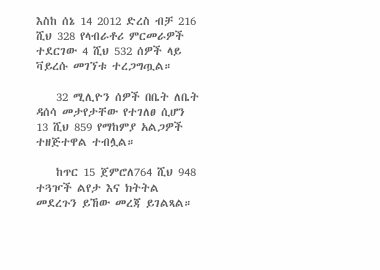እስከ ሰኔ 14 2012 ድረስ ብቻ 216 ሺህ 328 የላብራቶሪ ምርመራዎች ተደርገው 4 ሺህ 532 ሰዎች ላይ ቫይረሱ መገኘቱ ተረጋግጧል።

    32 ሚሊዮን ሰዎች በቤት ለቤት ዳሰሳ መታየታቸው የተገለፀ ሲሆን 13 ሺህ 859 የማከምያ አልጋዎች ተዘጅተዋል ተብሏል።

    ከጥር 15 ጀምሮለ764 ሺህ 948 ተጓዦች ልየታ እና ክትትል መደረጉን ይኸው መረጃ ይገልጻል።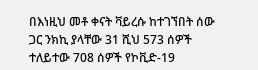በእነዚህ መቶ ቀናት ቫይረሱ ከተገኘበት ሰው ጋር ንክኪ ያላቸው 31 ሺህ 573 ሰዎች ተለይተው 708 ሰዎች የኮቪድ-19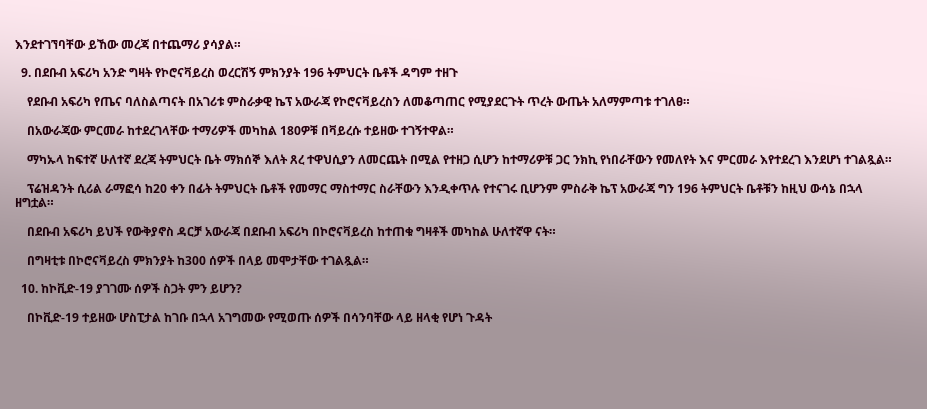እንደተገኘባቸው ይኸው መረጃ በተጨማሪ ያሳያል።

  9. በደቡብ አፍሪካ አንድ ግዛት የኮሮናቫይረስ ወረርሽኝ ምክንያት 196 ትምህርት ቤቶች ዳግም ተዘጉ

    የደቡብ አፍሪካ የጤና ባለስልጣናት በአገሪቱ ምስራቃዊ ኬፕ አውራጃ የኮሮናቫይረስን ለመቆጣጠር የሚያደርጉት ጥረት ውጤት አለማምጣቱ ተገለፀ።

    በአውራጃው ምርመራ ከተደረገላቸው ተማሪዎች መካከል 180ዎቹ በቫይረሱ ተይዘው ተገኝተዋል።

    ማካኡላ ከፍተኛ ሁለተኛ ደረጃ ትምህርት ቤት ማክሰኞ እለት ጸረ ተዋህሲያን ለመርጨት በሚል የተዘጋ ሲሆን ከተማሪዎቹ ጋር ንክኪ የነበራቸውን የመለየት እና ምርመራ እየተደረገ እንደሆነ ተገልጿል።

    ፕሬዝዳንት ሲሪል ራማፎሳ ከ20 ቀን በፊት ትምህርት ቤቶች የመማር ማስተማር ስራቸውን እንዲቀጥሉ የተናገሩ ቢሆንም ምስራቅ ኬፕ አውራጃ ግን 196 ትምህርት ቤቶቹን ከዚህ ውሳኔ በኋላ ዘግቷል።

    በደቡብ አፍሪካ ይህች የውቅያኖስ ዳርቻ አውራጃ በደቡብ አፍሪካ በኮሮናቫይረስ ከተጠቁ ግዛቶች መካከል ሁለተኛዋ ናት።

    በግዛቲቱ በኮሮናቫይረስ ምክንያት ከ300 ሰዎች በላይ መሞታቸው ተገልጿል።

  10. ከኮቪድ-19 ያገገሙ ሰዎች ስጋት ምን ይሆን?

    በኮቪድ-19 ተይዘው ሆስፒታል ከገቡ በኋላ አገግመው የሚወጡ ሰዎች በሳንባቸው ላይ ዘላቂ የሆነ ጉዳት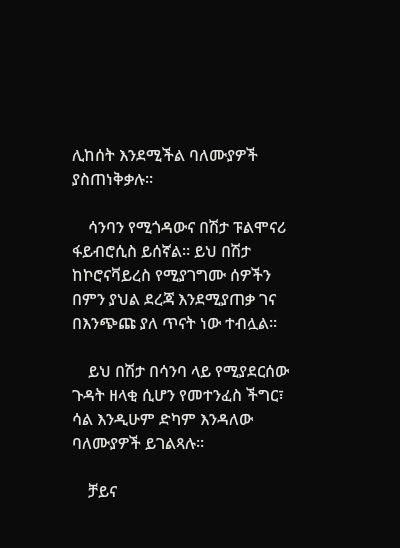ሊከሰት እንደሚችል ባለሙያዎች ያስጠነቅቃሉ።

    ሳንባን የሚጎዳውና በሽታ ፑልሞናሪ ፋይብሮሲስ ይሰኛል። ይህ በሽታ ከኮሮናቫይረስ የሚያገግሙ ሰዎችን በምን ያህል ደረጃ እንደሚያጠቃ ገና በእንጭጩ ያለ ጥናት ነው ተብሏል።

    ይህ በሽታ በሳንባ ላይ የሚያደርሰው ጉዳት ዘላቂ ሲሆን የመተንፈስ ችግር፣ ሳል እንዲሁም ድካም እንዳለው ባለሙያዎች ይገልጻሉ።

    ቻይና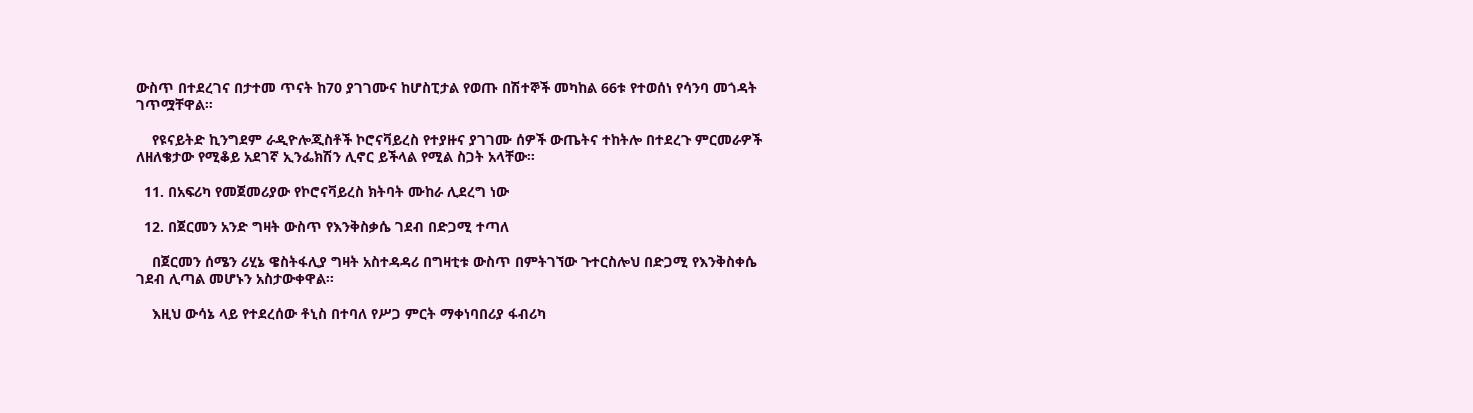ውስጥ በተደረገና በታተመ ጥናት ከ70 ያገገሙና ከሆስፒታል የወጡ በሽተኞች መካከል 66ቱ የተወሰነ የሳንባ መጎዳት ገጥሟቸዋል።

    የዩናይትድ ኪንግደም ራዲዮሎጂስቶች ኮሮናቫይረስ የተያዙና ያገገሙ ሰዎች ውጤትና ተከትሎ በተደረጉ ምርመራዎች ለዘለቄታው የሚቆይ አደገኛ ኢንፌክሽን ሊኖር ይችላል የሚል ስጋት አላቸው።

  11. በአፍሪካ የመጀመሪያው የኮሮናቫይረስ ክትባት ሙከራ ሊደረግ ነው

  12. በጀርመን አንድ ግዛት ውስጥ የእንቅስቃሴ ገደብ በድጋሚ ተጣለ

    በጀርመን ሰሜን ሪሂኔ ዌስትፋሊያ ግዛት አስተዳዳሪ በግዛቲቱ ውስጥ በምትገኘው ጉተርስሎህ በድጋሚ የእንቅስቀሴ ገደብ ሊጣል መሆኑን አስታውቀዋል፡፡

    እዚህ ውሳኔ ላይ የተደረሰው ቶኒስ በተባለ የሥጋ ምርት ማቀነባበሪያ ፋብሪካ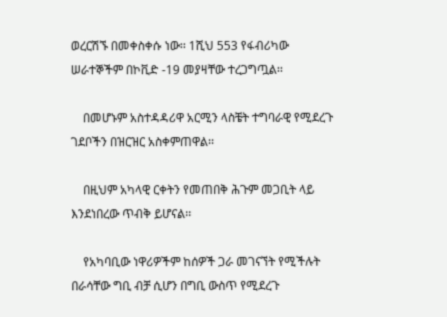ወረርሽኙ በመቀስቀሱ ነው፡፡ 1ሺህ 553 የፋብሪካው ሠራተኞችም በኮቪድ -19 መያዛቸው ተረጋግጧል፡፡

    በመሆኑም አስተዳዳሪዋ አርሚን ላስቼት ተግባራዊ የሚደረጉ ገደቦችን በዝርዝር አስቀምጠዋል፡፡

    በዚህም አካላዊ ርቀትን የመጠበቅ ሕጉም መጋቢት ላይ እንደነበረው ጥብቅ ይሆናል፡፡

    የአካባቢው ነዋሪዎችም ከሰዎች ጋራ መገናኘት የሚችሉት በራሳቸው ግቢ ብቻ ሲሆን በግቢ ውስጥ የሚደረጉ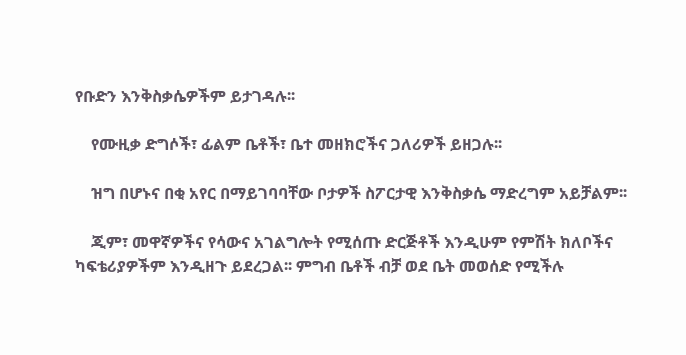የቡድን እንቅስቃሴዎችም ይታገዳሉ፡፡

    የሙዚቃ ድግሶች፣ ፊልም ቤቶች፣ ቤተ መዘክሮችና ጋለሪዎች ይዘጋሉ፡፡

    ዝግ በሆኑና በቂ አየር በማይገባባቸው ቦታዎች ስፖርታዊ እንቅስቃሴ ማድረግም አይቻልም፡፡

    ጂም፣ መዋኛዎችና የሳውና አገልግሎት የሚሰጡ ድርጅቶች እንዲሁም የምሽት ክለቦችና ካፍቴሪያዎችም እንዲዘጉ ይደረጋል፡፡ ምግብ ቤቶች ብቻ ወደ ቤት መወሰድ የሚችሉ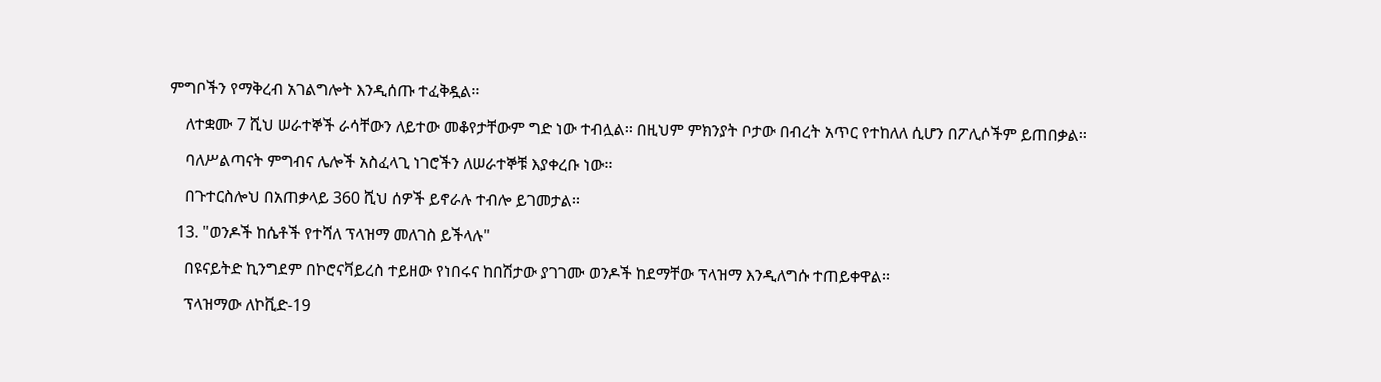ምግቦችን የማቅረብ አገልግሎት እንዲሰጡ ተፈቅዷል፡፡

    ለተቋሙ 7 ሺህ ሠራተኞች ራሳቸውን ለይተው መቆየታቸውም ግድ ነው ተብሏል፡፡ በዚህም ምክንያት ቦታው በብረት አጥር የተከለለ ሲሆን በፖሊሶችም ይጠበቃል፡፡

    ባለሥልጣናት ምግብና ሌሎች አስፈላጊ ነገሮችን ለሠራተኞቹ እያቀረቡ ነው፡፡

    በጉተርስሎህ በአጠቃላይ 360 ሺህ ሰዎች ይኖራሉ ተብሎ ይገመታል፡፡

  13. "ወንዶች ከሴቶች የተሻለ ፕላዝማ መለገስ ይችላሉ"

    በዩናይትድ ኪንግደም በኮሮናቫይረስ ተይዘው የነበሩና ከበሽታው ያገገሙ ወንዶች ከደማቸው ፕላዝማ እንዲለግሱ ተጠይቀዋል፡፡

    ፕላዝማው ለኮቪድ-19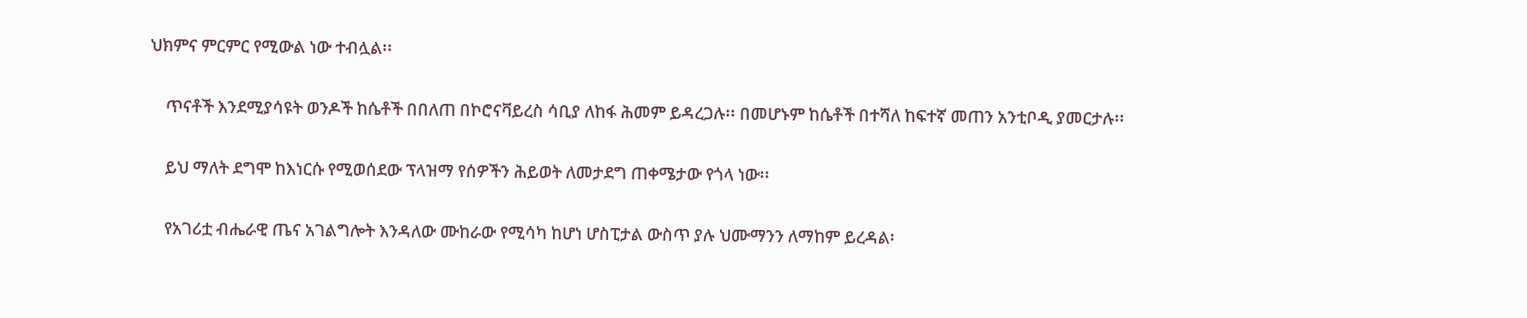ህክምና ምርምር የሚውል ነው ተብሏል፡፡

    ጥናቶች እንደሚያሳዩት ወንዶች ከሴቶች በበለጠ በኮሮናቫይረስ ሳቢያ ለከፋ ሕመም ይዳረጋሉ፡፡ በመሆኑም ከሴቶች በተሻለ ከፍተኛ መጠን አንቲቦዲ ያመርታሉ፡፡

    ይህ ማለት ደግሞ ከእነርሱ የሚወሰደው ፕላዝማ የሰዎችን ሕይወት ለመታደግ ጠቀሜታው የጎላ ነው፡፡

    የአገሪቷ ብሔራዊ ጤና አገልግሎት እንዳለው ሙከራው የሚሳካ ከሆነ ሆስፒታል ውስጥ ያሉ ህሙማንን ለማከም ይረዳል፡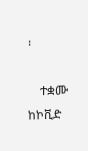፡

    ተቋሙ ከኮቪድ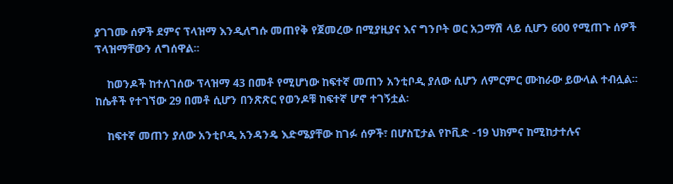ያገገሙ ሰዎች ደምና ፕላዝማ እንዲለግሱ መጠየቅ የጀመረው በሚያዚያና እና ግንቦት ወር አጋማሽ ላይ ሲሆን 600 የሚጠጉ ሰዎች ፕላዝማቸውን ለግሰዋል፡፡

    ከወንዶች ከተለገሰው ፕላዝማ 43 በመቶ የሚሆነው ከፍተኛ መጠን አንቲቦዲ ያለው ሲሆን ለምርምር ሙከራው ይውላል ተብሏል፡፡ ከሴቶች የተገኘው 29 በመቶ ሲሆን በንጽጽር የወንዶቹ ከፍተኛ ሆኖ ተገኝቷል፡

    ከፍተኛ መጠን ያለው አንቲቦዲ አንዳንዴ እድሜያቸው ከገፉ ሰዎች፣ በሆስፒታል የኮቪድ -19 ህክምና ከሚከታተሉና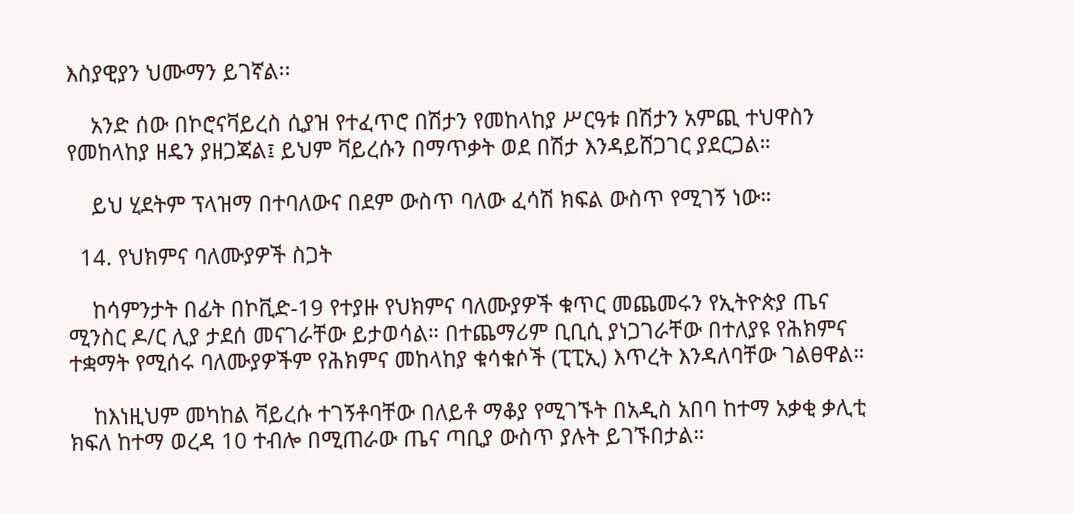እስያዊያን ህሙማን ይገኛል፡፡

    አንድ ሰው በኮሮናቫይረስ ሲያዝ የተፈጥሮ በሽታን የመከላከያ ሥርዓቱ በሽታን አምጪ ተህዋስን የመከላከያ ዘዴን ያዘጋጃል፤ ይህም ቫይረሱን በማጥቃት ወደ በሽታ እንዳይሸጋገር ያደርጋል።

    ይህ ሂደትም ፕላዝማ በተባለውና በደም ውስጥ ባለው ፈሳሽ ክፍል ውስጥ የሚገኝ ነው።

  14. የህክምና ባለሙያዎች ስጋት

    ከሳምንታት በፊት በኮቪድ-19 የተያዙ የህክምና ባለሙያዎች ቁጥር መጨመሩን የኢትዮጵያ ጤና ሚንስር ዶ/ር ሊያ ታደሰ መናገራቸው ይታወሳል። በተጨማሪም ቢቢሲ ያነጋገራቸው በተለያዩ የሕክምና ተቋማት የሚሰሩ ባለሙያዎችም የሕክምና መከላከያ ቁሳቁሶች (ፒፒኢ) እጥረት እንዳለባቸው ገልፀዋል።

    ከእነዚህም መካከል ቫይረሱ ተገኝቶባቸው በለይቶ ማቆያ የሚገኙት በአዲስ አበባ ከተማ አቃቂ ቃሊቲ ክፍለ ከተማ ወረዳ 10 ተብሎ በሚጠራው ጤና ጣቢያ ውስጥ ያሉት ይገኙበታል።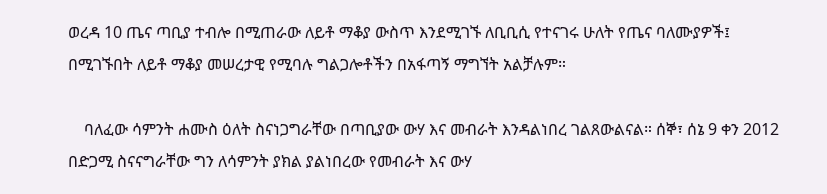ወረዳ 10 ጤና ጣቢያ ተብሎ በሚጠራው ለይቶ ማቆያ ውስጥ እንደሚገኙ ለቢቢሲ የተናገሩ ሁለት የጤና ባለሙያዎች፤ በሚገኙበት ለይቶ ማቆያ መሠረታዊ የሚባሉ ግልጋሎቶችን በአፋጣኝ ማግኘት አልቻሉም።

    ባለፈው ሳምንት ሐሙስ ዕለት ስናነጋግራቸው በጣቢያው ውሃ እና መብራት እንዳልነበረ ገልጸውልናል። ሰኞ፣ ሰኔ 9 ቀን 2012 በድጋሚ ስናናግራቸው ግን ለሳምንት ያክል ያልነበረው የመብራት እና ውሃ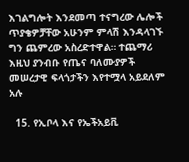እገልግሎት እንደመጣ ተናግረው ሌሎች ጥያቄዎቻቸው አሁንም ምላሽ እንዳላገኙ ግን ጨምረው አስረድተዋል። ተጨማሪ እዚህ ያንብቡ የጤና ባለሙያዎች መሠረታዊ ፍላጎታችን እየተሟላ አይደለም አሉ

  15. የኢቦላ እና የኤችአይቪ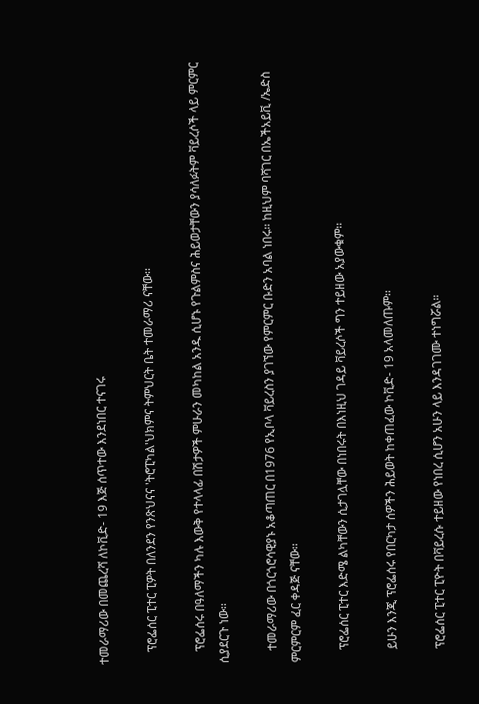ተመራማሪው በመጨረሻ ለኮቪድ- 19 እጅ ሰጥተው እንደነበር ተናገሩ

    ፕሮፌሰር ፒተር ፒዎት በለንደን የንጽህናና 'ትሮፒካል'ህክምና ትምህርት ቤት ተመራማሪ ናቸው፡፡

    ፕሮፌሰሩ በዓለማችን ካሉ እውቅ የተላላፊ በሽታዎች ምሁራን መካከል አንዱ ሲሆኑ የጉልምስና ሕይወታቸውን ያሳለፉትም ቫይረሶች ላይ ምርምር ሲያደርጉ ነው፡፡

    ተመራማሪው በጎርጎሮሳዊያኑ አቆጣጠር በ1976 የኢቦላ ቫይረስን ያገኘው የምርምር ቡድን አባል ነበሩ። ከዚህም ባሻገር በኤችአይቪ /ኤድስ ምርምርም ፈር ቀዳጅ ናቸው፡፡

    ፕሮፌሰር ፒተር እድሜ ልካቸውን ሲታገሏቸው በነበሩት በእነዚህ ገዳይ ቫይረሶች ግን ተይዘው አያውቁም፡፡

    ይሁን እንጂ ፕሮፌሰሩ የበርካታ ሰዎችን ሕይወት ከቀጠፈው ኮቪድ- 19 አላመለጡም፡፡

    ፕሮፌሰር ፒተር ፒዮት በቫይረሱ ተይዘው የነበረ ሲሆን አሁን ላይ እንዳገገሙ ተነግሯል።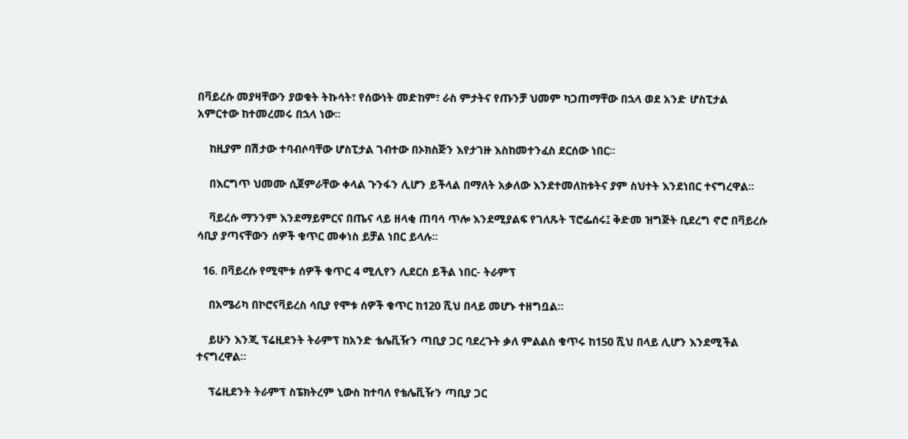በቫይረሱ መያዛቸውን ያወቁት ትኩሳት፣ የሰውነት መድከም፣ ራስ ምታትና የጡንቻ ህመም ካጋጠማቸው በኋላ ወደ አንድ ሆስፒታል አምርተው ከተመረመሩ በኋላ ነው፡፡

    ከዚያም በሽታው ተባብሶባቸው ሆስፒታል ገብተው በኦክስጅን እየታገዙ እስከመተንፈስ ደርሰው ነበር፡፡

    በእርግጥ ህመሙ ሲጀምራቸው ቀላል ጉንፋን ሊሆን ይችላል በማለት አቃለው እንደተመለከቱትና ያም ስህተት እንደነበር ተናግረዋል፡፡

    ቫይረሱ ማንንም እንደማይምርና በጤና ላይ ዘላቂ ጠባሳ ጥሎ እንደሚያልፍ የገለጹት ፕሮፌሰሩ፤ ቅድመ ዝግጅት ቢደረግ ኖሮ በቫይረሱ ሳቢያ ያጣናቸውን ሰዎች ቁጥር መቀነስ ይቻል ነበር ይላሉ፡፡

  16. በቫይረሱ የሚሞቱ ሰዎች ቁጥር 4 ሚሊየን ሊደርስ ይችል ነበር- ትራምፕ

    በአሜሪካ በኮሮናቫይረስ ሳቢያ የሞቱ ሰዎች ቁጥር ከ120 ሺህ በላይ መሆኑ ተዘግቧል።

    ይሁን እንጂ ፕሬዚደንት ትራምፕ ከአንድ ቴሌቪዥን ጣቢያ ጋር ባደረጉት ቃለ ምልልስ ቁጥሩ ከ150 ሺህ በላይ ሊሆን እንደሚችል ተናግረዋል።

    ፕሬዚደንት ትራምፕ ስፔክትረም ኒውስ ከተባለ የቴሌቪዥን ጣቢያ ጋር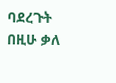ባደረጉት በዚሁ ቃለ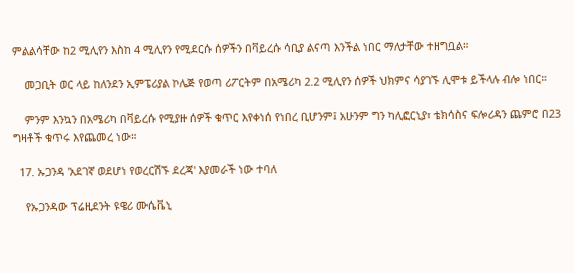ምልልሳቸው ከ2 ሚሊየን እስከ 4 ሚሊየን የሚደርሱ ሰዎችን በቫይረሱ ሳቢያ ልናጣ እንችል ነበር ማለታቸው ተዘግቧል።

    መጋቢት ወር ላይ ከለንደን ኢምፔሪያል ኮሌጅ የወጣ ሪፖርትም በአሜሪካ 2.2 ሚሊየን ሰዎች ህክምና ሳያገኙ ሊሞቱ ይችላሉ ብሎ ነበር።

    ምንም እንኳን በአሜሪካ በቫይረሱ የሚያዙ ሰዎች ቁጥር እየቀነሰ የነበረ ቢሆንም፤ አሁንም ግን ካሊፎርኒያ፣ ቴክሳስና ፍሎሪዳን ጨምሮ በ23 ግዛቶች ቁጥሩ እየጨመረ ነው።

  17. ኡጋንዳ 'አደገኛ ወደሆነ የወረርሽኙ ደረጃ' እያመራች ነው ተባለ

    የኡጋንዳው ፕሬዚደንት ዩዌሪ ሙሴቬኒ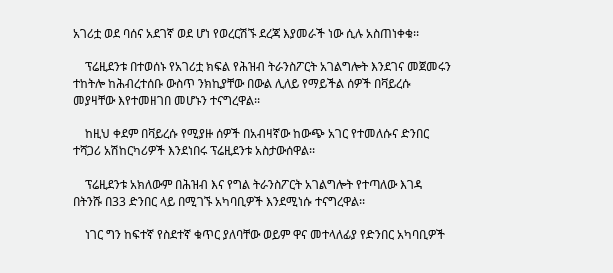አገሪቷ ወደ ባሰና አደገኛ ወደ ሆነ የወረርሽኙ ደረጃ እያመራች ነው ሲሉ አስጠነቀቁ፡፡

    ፕሬዚደንቱ በተወሰኑ የአገሪቷ ክፍል የሕዝብ ትራንስፖርት አገልግሎት እንደገና መጀመሩን ተከትሎ ከሕብረተሰቡ ውስጥ ንክኪያቸው በውል ሊለይ የማይችል ሰዎች በቫይረሱ መያዛቸው እየተመዘገበ መሆኑን ተናግረዋል፡፡

    ከዚህ ቀደም በቫይረሱ የሚያዙ ሰዎች በአብዛኛው ከውጭ አገር የተመለሱና ድንበር ተሻጋሪ አሽከርካሪዎች እንደነበሩ ፕሬዚደንቱ አስታውሰዋል፡፡

    ፕሬዚደንቱ አክለውም በሕዝብ እና የግል ትራንስፖርት አገልግሎት የተጣለው እገዳ በትንሹ በ33 ድንበር ላይ በሚገኙ አካባቢዎች እንደሚነሱ ተናግረዋል፡፡

    ነገር ግን ከፍተኛ የስደተኛ ቁጥር ያለባቸው ወይም ዋና መተላለፊያ የድንበር አካባቢዎች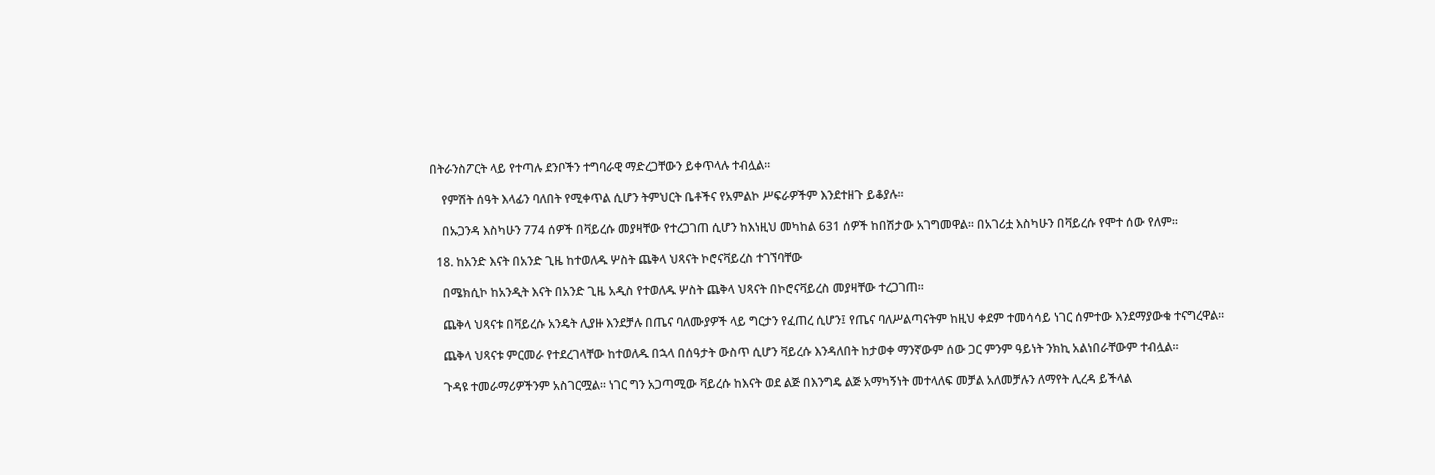በትራንስፖርት ላይ የተጣሉ ደንቦችን ተግባራዊ ማድረጋቸውን ይቀጥላሉ ተብሏል፡፡

    የምሽት ሰዓት እላፊን ባለበት የሚቀጥል ሲሆን ትምህርት ቤቶችና የአምልኮ ሥፍራዎችም እንደተዘጉ ይቆያሉ፡፡

    በኡጋንዳ እስካሁን 774 ሰዎች በቫይረሱ መያዛቸው የተረጋገጠ ሲሆን ከእነዚህ መካከል 631 ሰዎች ከበሽታው አገግመዋል፡፡ በአገሪቷ እስካሁን በቫይረሱ የሞተ ሰው የለም፡፡

  18. ከአንድ እናት በአንድ ጊዜ ከተወለዱ ሦስት ጨቅላ ህጻናት ኮሮናቫይረስ ተገኘባቸው

    በሜክሲኮ ከአንዲት እናት በአንድ ጊዜ አዲስ የተወለዱ ሦስት ጨቅላ ህጻናት በኮሮናቫይረስ መያዛቸው ተረጋገጠ።

    ጨቅላ ህጻናቱ በቫይረሱ አንዴት ሊያዙ እንደቻሉ በጤና ባለሙያዎች ላይ ግርታን የፈጠረ ሲሆን፤ የጤና ባለሥልጣናትም ከዚህ ቀደም ተመሳሳይ ነገር ሰምተው እንደማያውቁ ተናግረዋል።

    ጨቅላ ህጻናቱ ምርመራ የተደረገላቸው ከተወለዱ በኋላ በሰዓታት ውስጥ ሲሆን ቫይረሱ እንዳለበት ከታወቀ ማንኛውም ሰው ጋር ምንም ዓይነት ንክኪ አልነበራቸውም ተብሏል።

    ጉዳዩ ተመራማሪዎችንም አስገርሟል። ነገር ግን አጋጣሚው ቫይረሱ ከእናት ወደ ልጅ በእንግዴ ልጅ አማካኝነት መተላለፍ መቻል አለመቻሉን ለማየት ሊረዳ ይችላል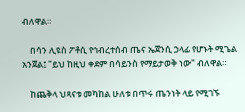ብለዋል።

    በሳን ሊዩስ ፖቶሲ የኅብረተሰብ ጤና ኤጀንሲ ኃላፊ የሆኑት ሚጌል አንጀል፤ "ይህ ከዚህ ቀደም በሳይንስ የማይታወቅ ነው" ብለዋል።

    ከጨቅላ ህጻናቱ መካከል ሁለቱ በጥሩ ጤንነት ላይ የሚገኙ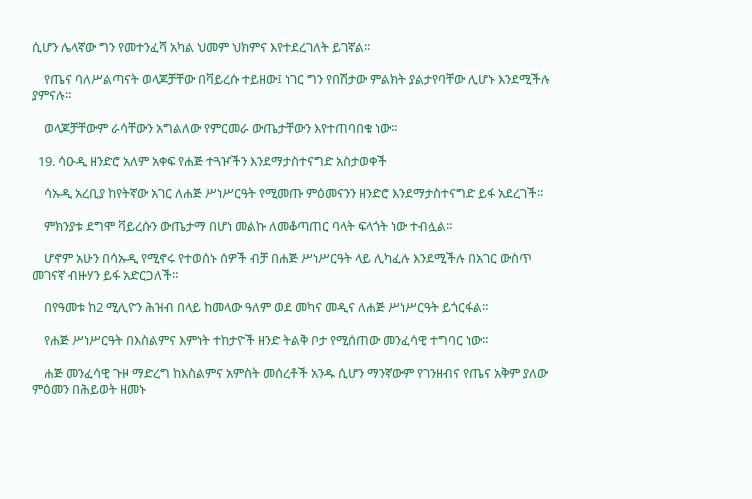ሲሆን ሌላኛው ግን የመተንፈሻ አካል ህመም ህክምና እየተደረገለት ይገኛል።

    የጤና ባለሥልጣናት ወላጆቻቸው በቫይረሱ ተይዘው፤ ነገር ግን የበሽታው ምልክት ያልታየባቸው ሊሆኑ እንደሚችሉ ያምናሉ።

    ወላጆቻቸውም ራሳቸውን አግልለው የምርመራ ውጤታቸውን እየተጠባበቁ ነው።

  19. ሳዑዲ ዘንድሮ አለም አቀፍ የሐጅ ተጓዦችን እንደማታስተናግድ አስታወቀች

    ሳኡዲ አረቢያ ከየትኛው አገር ለሐጅ ሥነሥርዓት የሚመጡ ምዕመናንን ዘንድሮ እንደማታስተናግድ ይፋ አደረገች።

    ምክንያቱ ደግሞ ቫይረሱን ውጤታማ በሆነ መልኩ ለመቆጣጠር ባላት ፍላጎት ነው ተብሏል።

    ሆኖም አሁን በሳኡዲ የሚኖሩ የተወሰኑ ሰዎች ብቻ በሐጅ ሥነሥርዓት ላይ ሊካፈሉ እንደሚችሉ በአገር ውስጥ መገናኛ ብዙሃን ይፋ አድርጋለች።

    በየዓመቱ ከ2 ሚሊዮን ሕዝብ በላይ ከመላው ዓለም ወደ መካና መዲና ለሐጅ ሥነሥርዓት ይጎርፋል።

    የሐጅ ሥነሥርዓት በእስልምና እምነት ተከታዮች ዘንድ ትልቅ ቦታ የሚሰጠው መንፈሳዊ ተግባር ነው።

    ሐጅ መንፈሳዊ ጉዞ ማድረግ ከእስልምና አምስት መሰረቶች አንዱ ሲሆን ማንኛውም የገንዘብና የጤና አቅም ያለው ምዕመን በሕይወት ዘመኑ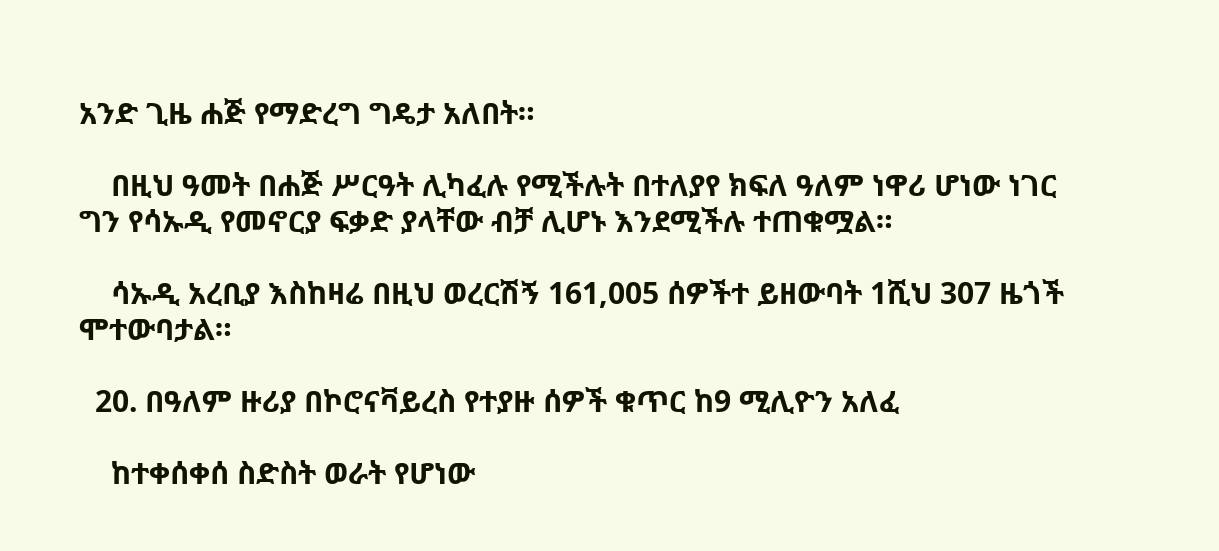አንድ ጊዜ ሐጅ የማድረግ ግዴታ አለበት።

    በዚህ ዓመት በሐጅ ሥርዓት ሊካፈሉ የሚችሉት በተለያየ ክፍለ ዓለም ነዋሪ ሆነው ነገር ግን የሳኡዲ የመኖርያ ፍቃድ ያላቸው ብቻ ሊሆኑ እንደሚችሉ ተጠቁሟል።

    ሳኡዲ አረቢያ እስከዛሬ በዚህ ወረርሽኝ 161,005 ሰዎችተ ይዘውባት 1ሺህ 307 ዜጎች ሞተውባታል።

  20. በዓለም ዙሪያ በኮሮናቫይረስ የተያዙ ሰዎች ቁጥር ከ9 ሚሊዮን አለፈ

    ከተቀሰቀሰ ስድስት ወራት የሆነው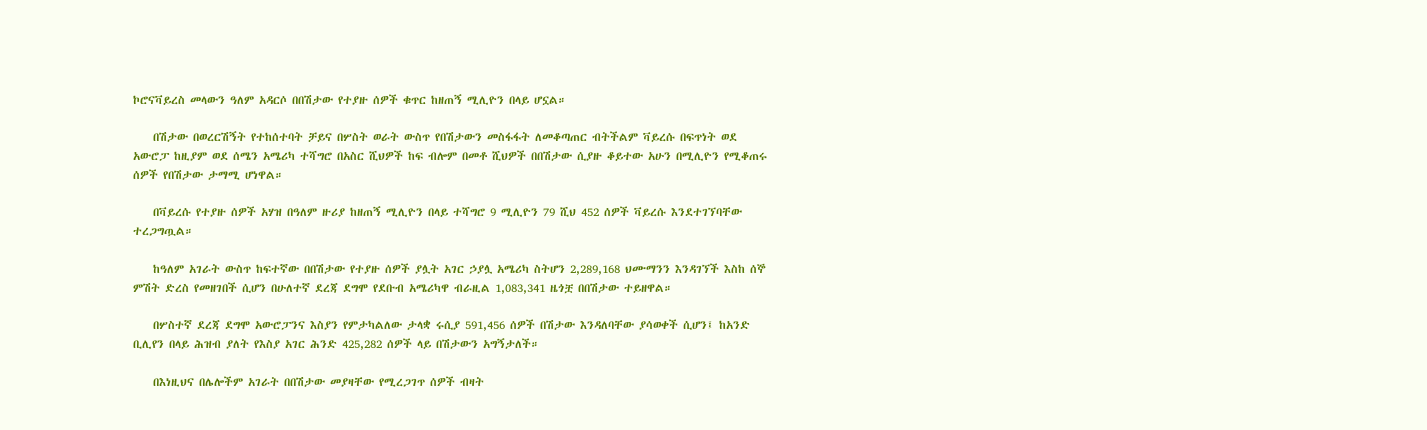ኮሮናቫይረስ መላውን ዓለም አዳርሶ በበሽታው የተያዙ ሰዎች ቁጥር ከዘጠኝ ሚሊዮን በላይ ሆኗል።

    በሽታው በወረርሽኝት የተከሰተባት ቻይና በሦስት ወራት ውስጥ የበሽታውን መስፋፋት ለመቆጣጠር ብትችልም ቫይረሱ በፍጥነት ወደ አውሮፓ ከዚያም ወደ ሰሜን አሜሪካ ተሻግሮ በአስር ሺህዎች ከፍ ብሎም በመቶ ሺህዎች በበሽታው ሲያዙ ቆይተው አሁን በሚሊዮን የሚቆጠሩ ሰዎች የበሽታው ታማሚ ሆነዋል።

    በቫይረሱ የተያዙ ሰዎች አሃዝ በዓለም ዙሪያ ከዘጠኝ ሚሊዮን በላይ ተሻግሮ 9 ሚሊዮን 79 ሺህ 452 ሰዎች ቫይረሱ እንደተገኘባቸው ተረጋግጧል።

    ከዓለም አገራት ውስጥ ከፍተኛው በበሽታው የተያዙ ሰዎች ያሏት አገር ኃያሏ አሜሪካ ስትሆን 2,289,168 ህሙማንን እንዳገኘች እስከ ሰኞ ምሽት ድረስ የመዘገበች ሲሆን በሁለተኛ ደረጃ ደግሞ የደቡብ አሜሪካዋ ብራዚል 1,083,341 ዜጎቿ በበሽታው ተይዘዋል።

    በሦስተኛ ደረጃ ደግሞ አውሮፓንና እስያን የምታካልለው ታላቋ ሩሲያ 591,456 ሰዎች በሽታው እንዳለባቸው ያሳወቀች ሲሆን፤ ከአንድ ቢሊየን በላይ ሕዝብ ያለት የእስያ አገር ሕንድ 425,282 ሰዎች ላይ በሽታውን አግኝታለች።

    በእነዚህና በሌሎችም አገራት በበሽታው መያዛቸው የሚረጋገጥ ሰዎች ብዛት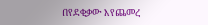በየደቂቃው እየጨመረ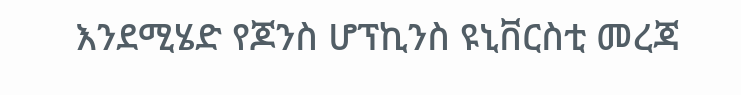እንደሚሄድ የጆንስ ሆፕኪንስ ዩኒቨርስቲ መረጃ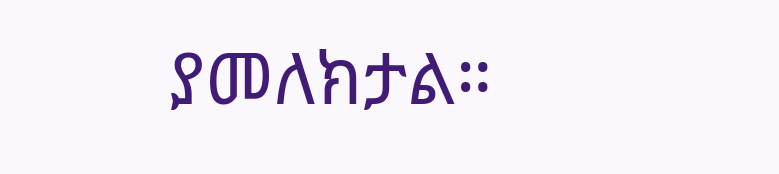ያመለክታል።